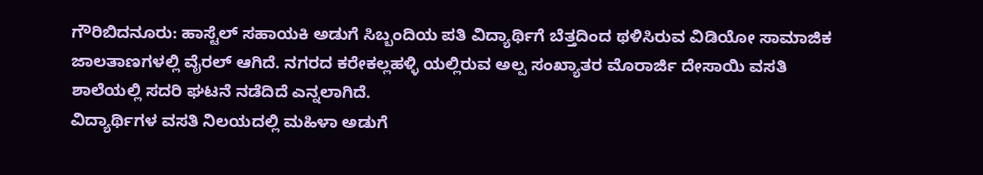ಗೌರಿಬಿದನೂರು: ಹಾಸ್ಟೆಲ್ ಸಹಾಯಕಿ ಅಡುಗೆ ಸಿಬ್ಬಂದಿಯ ಪತಿ ವಿದ್ಯಾರ್ಥಿಗೆ ಬೆತ್ತದಿಂದ ಥಳಿಸಿರುವ ವಿಡಿಯೋ ಸಾಮಾಜಿಕ ಜಾಲತಾಣಗಳಲ್ಲಿ ವೈರಲ್ ಆಗಿದೆ. ನಗರದ ಕರೇಕಲ್ಲಹಳ್ಳಿ ಯಲ್ಲಿರುವ ಅಲ್ಪ ಸಂಖ್ಯಾತರ ಮೊರಾರ್ಜಿ ದೇಸಾಯಿ ವಸತಿ ಶಾಲೆಯಲ್ಲಿ ಸದರಿ ಘಟನೆ ನಡೆದಿದೆ ಎನ್ನಲಾಗಿದೆ.
ವಿದ್ಯಾರ್ಥಿಗಳ ವಸತಿ ನಿಲಯದಲ್ಲಿ ಮಹಿಳಾ ಅಡುಗೆ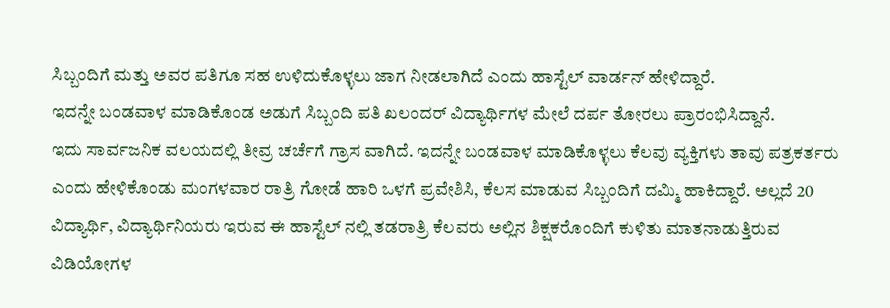ಸಿಬ್ಬಂದಿಗೆ ಮತ್ತು ಅವರ ಪತಿಗೂ ಸಹ ಉಳಿದುಕೊಳ್ಳಲು ಜಾಗ ನೀಡಲಾಗಿದೆ ಎಂದು ಹಾಸ್ಟೆಲ್ ವಾರ್ಡನ್ ಹೇಳಿದ್ದಾರೆ.
ಇದನ್ನೇ ಬಂಡವಾಳ ಮಾಡಿಕೊಂಡ ಅಡುಗೆ ಸಿಬ್ಬಂದಿ ಪತಿ ಖಲಂದರ್ ವಿದ್ಯಾರ್ಥಿಗಳ ಮೇಲೆ ದರ್ಪ ತೋರಲು ಪ್ರಾರಂಭಿಸಿದ್ದಾನೆ.
ಇದು ಸಾರ್ವಜನಿಕ ವಲಯದಲ್ಲಿ ತೀವ್ರ ಚರ್ಚೆಗೆ ಗ್ರಾಸ ವಾಗಿದೆ. ಇದನ್ನೇ ಬಂಡವಾಳ ಮಾಡಿಕೊಳ್ಳಲು ಕೆಲವು ವ್ಯಕ್ತಿಗಳು ತಾವು ಪತ್ರಕರ್ತರು ಎಂದು ಹೇಳಿಕೊಂಡು ಮಂಗಳವಾರ ರಾತ್ರಿ ಗೋಡೆ ಹಾರಿ ಒಳಗೆ ಪ್ರವೇಶಿಸಿ, ಕೆಲಸ ಮಾಡುವ ಸಿಬ್ಬಂದಿಗೆ ದಮ್ಮಿ ಹಾಕಿದ್ದಾರೆ. ಅಲ್ಲದೆ 20 ವಿದ್ಯಾರ್ಥಿ, ವಿದ್ಯಾರ್ಥಿನಿಯರು ಇರುವ ಈ ಹಾಸ್ಟೆಲ್ ನಲ್ಲಿ ತಡರಾತ್ರಿ ಕೆಲವರು ಅಲ್ಲಿನ ಶಿಕ್ಷಕರೊಂದಿಗೆ ಕುಳಿತು ಮಾತನಾಡುತ್ತಿರುವ ವಿಡಿಯೋಗಳ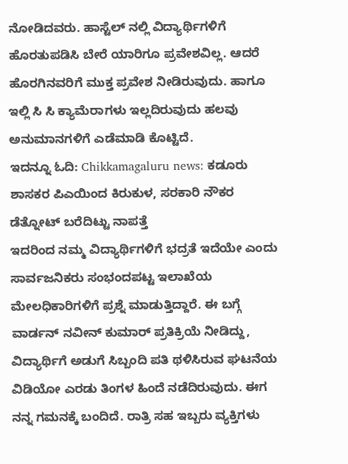ನೋಡಿದವರು. ಹಾಸ್ಟೆಲ್ ನಲ್ಲಿ ವಿದ್ಯಾರ್ಥಿಗಳಿಗೆ ಹೊರತುಪಡಿಸಿ ಬೇರೆ ಯಾರಿಗೂ ಪ್ರವೇಶವಿಲ್ಲ. ಆದರೆ ಹೊರಗಿನವರಿಗೆ ಮುಕ್ತ ಪ್ರವೇಶ ನೀಡಿರುವುದು. ಹಾಗೂ ಇಲ್ಲಿ ಸಿ ಸಿ ಕ್ಯಾಮೆರಾಗಳು ಇಲ್ಲದಿರುವುದು ಹಲವು ಅನುಮಾನಗಳಿಗೆ ಎಡೆಮಾಡಿ ಕೊಟ್ಟಿದೆ.
ಇದನ್ನೂ ಓದಿ: Chikkamagaluru news: ಕಡೂರು ಶಾಸಕರ ಪಿಎಯಿಂದ ಕಿರುಕುಳ, ಸರಕಾರಿ ನೌಕರ ಡೆತ್ನೋಟ್ ಬರೆದಿಟ್ಟು ನಾಪತ್ತೆ
ಇದರಿಂದ ನಮ್ಮ ವಿದ್ಯಾರ್ಥಿಗಳಿಗೆ ಭದ್ರತೆ ಇದೆಯೇ ಎಂದು ಸಾರ್ವಜನಿಕರು ಸಂಭಂದಪಟ್ಟ ಇಲಾಖೆಯ ಮೇಲಧಿಕಾರಿಗಳಿಗೆ ಪ್ರಶ್ನೆ ಮಾಡುತ್ತಿದ್ದಾರೆ. ಈ ಬಗ್ಗೆ ವಾರ್ಡನ್ ನವೀನ್ ಕುಮಾರ್ ಪ್ರತಿಕ್ರಿಯೆ ನೀಡಿದ್ದು, ವಿದ್ಯಾರ್ಥಿಗೆ ಅಡುಗೆ ಸಿಬ್ಬಂದಿ ಪತಿ ಥಳಿಸಿರುವ ಘಟನೆಯ ವಿಡಿಯೋ ಎರಡು ತಿಂಗಳ ಹಿಂದೆ ನಡೆದಿರುವುದು. ಈಗ ನನ್ನ ಗಮನಕ್ಕೆ ಬಂದಿದೆ. ರಾತ್ರಿ ಸಹ ಇಬ್ಬರು ವ್ಯಕ್ತಿಗಳು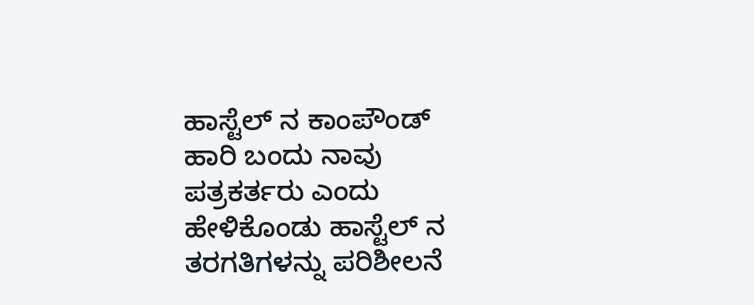ಹಾಸ್ಟೆಲ್ ನ ಕಾಂಪೌಂಡ್ ಹಾರಿ ಬಂದು ನಾವು ಪತ್ರಕರ್ತರು ಎಂದು ಹೇಳಿಕೊಂಡು ಹಾಸ್ಟೆಲ್ ನ ತರಗತಿಗಳನ್ನು ಪರಿಶೀಲನೆ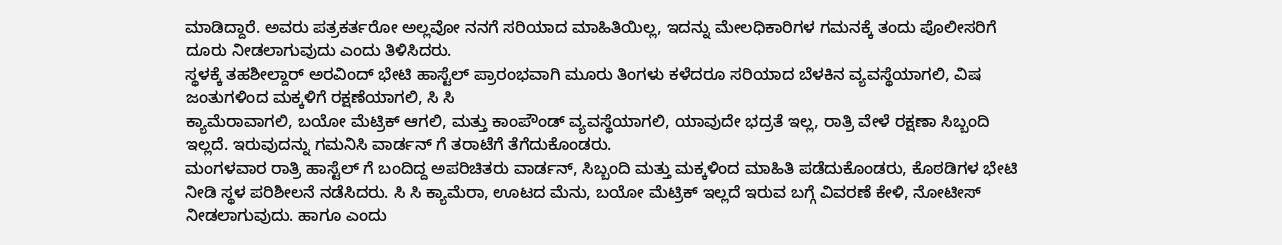ಮಾಡಿದ್ದಾರೆ. ಅವರು ಪತ್ರಕರ್ತರೋ ಅಲ್ಲವೋ ನನಗೆ ಸರಿಯಾದ ಮಾಹಿತಿಯಿಲ್ಲ, ಇದನ್ನು ಮೇಲಧಿಕಾರಿಗಳ ಗಮನಕ್ಕೆ ತಂದು ಪೊಲೀಸರಿಗೆ ದೂರು ನೀಡಲಾಗುವುದು ಎಂದು ತಿಳಿಸಿದರು.
ಸ್ಥಳಕ್ಕೆ ತಹಶೀಲ್ದಾರ್ ಅರವಿಂದ್ ಭೇಟಿ ಹಾಸ್ಟೆಲ್ ಪ್ರಾರಂಭವಾಗಿ ಮೂರು ತಿಂಗಳು ಕಳೆದರೂ ಸರಿಯಾದ ಬೆಳಕಿನ ವ್ಯವಸ್ಥೆಯಾಗಲಿ, ವಿಷ ಜಂತುಗಳಿಂದ ಮಕ್ಕಳಿಗೆ ರಕ್ಷಣೆಯಾಗಲಿ, ಸಿ ಸಿ
ಕ್ಯಾಮೆರಾವಾಗಲಿ, ಬಯೋ ಮೆಟ್ರಿಕ್ ಆಗಲಿ, ಮತ್ತು ಕಾಂಪೌಂಡ್ ವ್ಯವಸ್ಥೆಯಾಗಲಿ, ಯಾವುದೇ ಭದ್ರತೆ ಇಲ್ಲ, ರಾತ್ರಿ ವೇಳೆ ರಕ್ಷಣಾ ಸಿಬ್ಬಂದಿ ಇಲ್ಲದೆ. ಇರುವುದನ್ನು ಗಮನಿಸಿ ವಾರ್ಡನ್ ಗೆ ತರಾಟೆಗೆ ತೆಗೆದುಕೊಂಡರು.
ಮಂಗಳವಾರ ರಾತ್ರಿ ಹಾಸ್ಟೆಲ್ ಗೆ ಬಂದಿದ್ದ ಅಪರಿಚಿತರು ವಾರ್ಡನ್, ಸಿಬ್ಬಂದಿ ಮತ್ತು ಮಕ್ಕಳಿಂದ ಮಾಹಿತಿ ಪಡೆದುಕೊಂಡರು, ಕೊಠಡಿಗಳ ಭೇಟಿ ನೀಡಿ ಸ್ಥಳ ಪರಿಶೀಲನೆ ನಡೆಸಿದರು. ಸಿ ಸಿ ಕ್ಯಾಮೆರಾ, ಊಟದ ಮೆನು, ಬಯೋ ಮೆಟ್ರಿಕ್ ಇಲ್ಲದೆ ಇರುವ ಬಗ್ಗೆ ವಿವರಣೆ ಕೇಳಿ, ನೋಟೀಸ್ ನೀಡಲಾಗುವುದು. ಹಾಗೂ ಎಂದು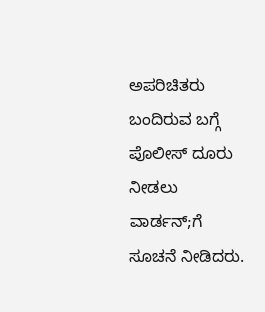ಅಪರಿಚಿತರು ಬಂದಿರುವ ಬಗ್ಗೆ ಪೊಲೀಸ್ ದೂರು ನೀಡಲು ವಾರ್ಡನ್;ಗೆ ಸೂಚನೆ ನೀಡಿದರು.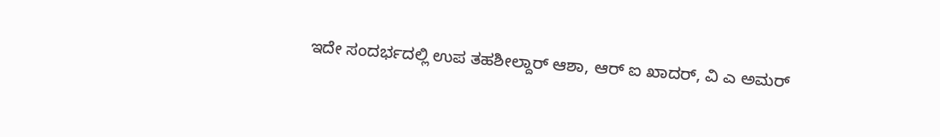ಇದೇ ಸಂದರ್ಭದಲ್ಲಿ ಉಪ ತಹಶೀಲ್ದಾರ್ ಆಶಾ, ಆರ್ ಐ ಖಾದರ್, ವಿ ಎ ಅಮರ್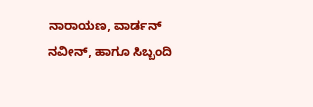ನಾರಾಯಣ, ವಾರ್ಡನ್ ನವೀನ್, ಹಾಗೂ ಸಿಬ್ಬಂದಿ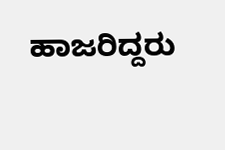ಹಾಜರಿದ್ದರು